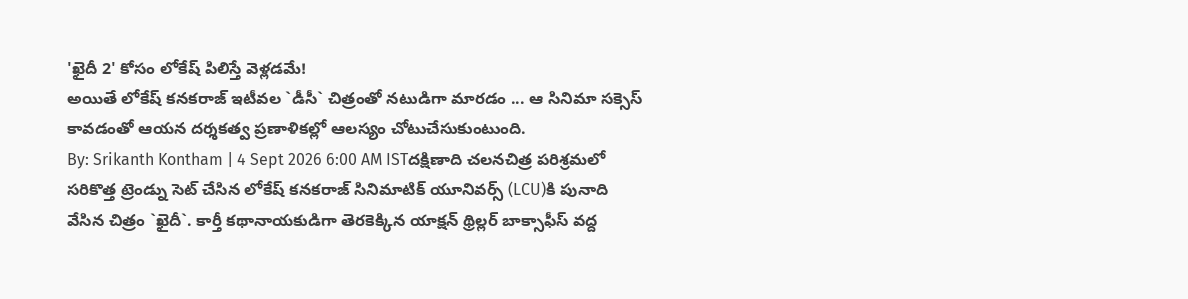'ఖైదీ 2' కోసం లోకేష్ పిలిస్తే వెళ్లడమే!
అయితే లోకేష్ కనకరాజ్ ఇటీవల `డీసీ` చిత్రంతో నటుడిగా మారడం ... ఆ సినిమా సక్సెస్ కావడంతో ఆయన దర్శకత్వ ప్రణాళికల్లో ఆలస్యం చోటుచేసుకుంటుంది.
By: Srikanth Kontham | 4 Sept 2026 6:00 AM ISTదక్షిణాది చలనచిత్ర పరిశ్రమలో సరికొత్త ట్రెండ్ను సెట్ చేసిన లోకేష్ కనకరాజ్ సినిమాటిక్ యూనివర్స్ (LCU)కి పునాది వేసిన చిత్రం `ఖైదీ`. కార్తీ కథానాయకుడిగా తెరకెక్కిన యాక్షన్ థ్రిల్లర్ బాక్సాఫీస్ వద్ద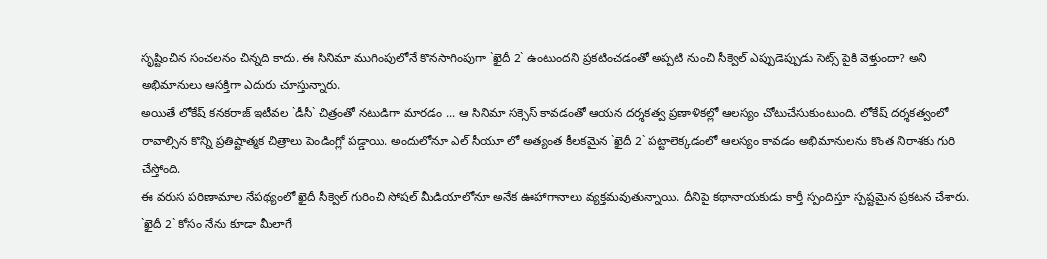సృష్టించిన సంచలనం చిన్నది కాదు. ఈ సినిమా ముగింపులోనే కొనసాగింపుగా `ఖైదీ 2` ఉంటుందని ప్రకటించడంతో అప్పటి నుంచి సీక్వెల్ ఎప్పుడెప్పుడు సెట్స్ పైకి వెళ్తుందా? అని అభిమానులు ఆసక్తిగా ఎదురు చూస్తున్నారు.
అయితే లోకేష్ కనకరాజ్ ఇటీవల `డీసీ` చిత్రంతో నటుడిగా మారడం ... ఆ సినిమా సక్సెస్ కావడంతో ఆయన దర్శకత్వ ప్రణాళికల్లో ఆలస్యం చోటుచేసుకుంటుంది. లోకేష్ దర్శకత్వంలో రావాల్సిన కొన్ని ప్రతిష్టాత్మక చిత్రాలు పెండింగ్లో పడ్డాయి. అందులోనూ ఎల్ సీయూ లో అత్యంత కీలకమైన `ఖైదీ 2` పట్టాలెక్కడంలో ఆలస్యం కావడం అభిమానులను కొంత నిరాశకు గురి చేస్తోంది.
ఈ వరుస పరిణామాల నేపథ్యంలో ఖైదీ సీక్వెల్ గురించి సోషల్ మీడియాలోనూ అనేక ఊహాగానాలు వ్యక్తమవుతున్నాయి. దీనిపై కథానాయకుడు కార్తీ స్పందిస్తూ స్పష్టమైన ప్రకటన చేశారు. `ఖైదీ 2` కోసం నేను కూడా మీలాగే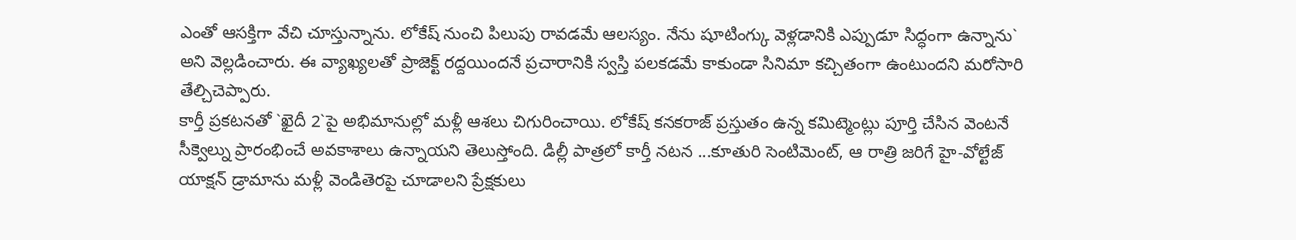ఎంతో ఆసక్తిగా వేచి చూస్తున్నాను. లోకేష్ నుంచి పిలుపు రావడమే ఆలస్యం. నేను షూటింగ్కు వెళ్లడానికి ఎప్పుడూ సిద్ధంగా ఉన్నాను` అని వెల్లడించారు. ఈ వ్యాఖ్యలతో ప్రాజెక్ట్ రద్దయిందనే ప్రచారానికి స్వస్తి పలకడమే కాకుండా సినిమా కచ్చితంగా ఉంటుందని మరోసారి తేల్చిచెప్పారు.
కార్తీ ప్రకటనతో `ఖైదీ 2`పై అభిమానుల్లో మళ్లీ ఆశలు చిగురించాయి. లోకేష్ కనకరాజ్ ప్రస్తుతం ఉన్న కమిట్మెంట్లు పూర్తి చేసిన వెంటనే సీక్వెల్ను ప్రారంభించే అవకాశాలు ఉన్నాయని తెలుస్తోంది. డిల్లీ పాత్రలో కార్తీ నటన ...కూతురి సెంటిమెంట్, ఆ రాత్రి జరిగే హై-వోల్టేజ్ యాక్షన్ డ్రామాను మళ్లీ వెండితెరపై చూడాలని ప్రేక్షకులు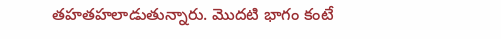తహతహలాడుతున్నారు. మొదటి భాగం కంటే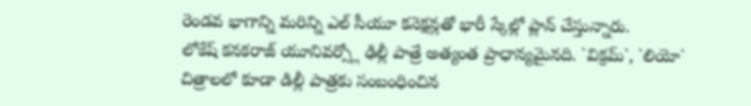రెండవ భాగాన్ని మరిన్ని ఎల్ సీయూ కనెక్షన్లతో భారీ స్కేల్లో ప్లాన్ చేస్తున్నారు.
లోకేష్ కనకరాజ్ యూనివర్స్లో ఢిల్లీ పాత్రే అత్యంత ప్రాధాన్యమైనది. `విక్రమ్`, `లియో` చిత్రాలలో కూడా డిల్లీ పాత్రకు సంబంధించిన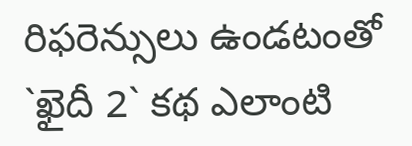రిఫరెన్సులు ఉండటంతో `ఖైదీ 2` కథ ఎలాంటి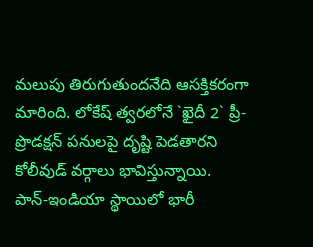మలుపు తిరుగుతుందనేది ఆసక్తికరంగా మారింది. లోకేష్ త్వరలోనే `ఖైదీ 2` ప్రీ-ప్రొడక్షన్ పనులపై దృష్టి పెడతారని కోలీవుడ్ వర్గాలు భావిస్తున్నాయి.
పాన్-ఇండియా స్థాయిలో భారీ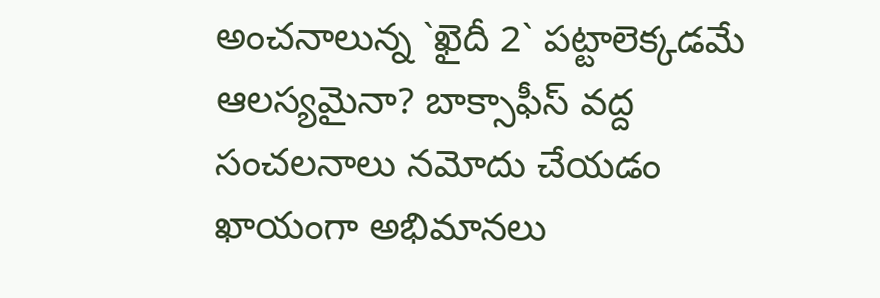అంచనాలున్న `ఖైదీ 2` పట్టాలెక్కడమే ఆలస్యమైనా? బాక్సాఫీస్ వద్ద సంచలనాలు నమోదు చేయడం ఖాయంగా అభిమానలు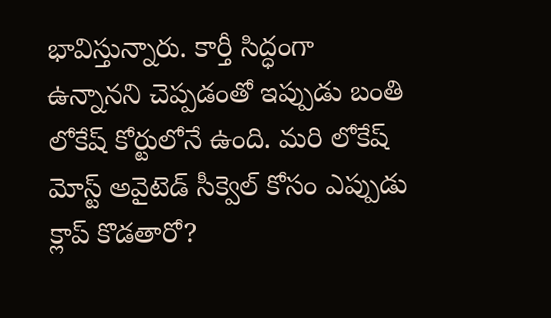భావిస్తున్నారు. కార్తీ సిద్ధంగా ఉన్నానని చెప్పడంతో ఇప్పుడు బంతి లోకేష్ కోర్టులోనే ఉంది. మరి లోకేష్ మోస్ట్ అవైటెడ్ సీక్వెల్ కోసం ఎప్పుడు క్లాప్ కొడతారో?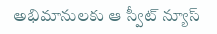అభిమానులకు ఆ స్వీట్ న్యూస్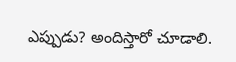ఎప్పుడు? అందిస్తారో చూడాలి.